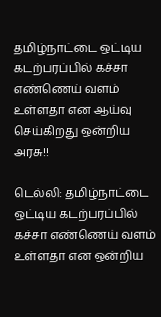தமிழ்நாட்டை ஒட்டிய கடற்பரப்பில் கச்சா எண்ணெய் வளம் உள்ளதா என ஆய்வு செய்கிறது ஒன்றிய அரசு!!

டெல்லி: தமிழ்நாட்டை ஒட்டிய கடற்பரப்பில் கச்சா எண்ணெய் வளம் உள்ளதா என ஒன்றிய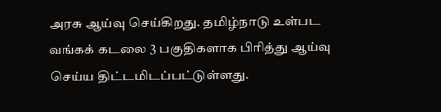அரசு ஆய்வு செய்கிறது. தமிழ்நாடு உள்பட வங்கக் கடலை 3 பகுதிகளாக பிரித்து ஆய்வு செய்ய திட்டமிடப்பட்டுள்ளது.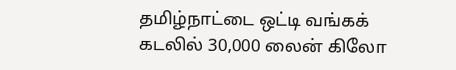தமிழ்நாட்டை ஒட்டி வங்கக் கடலில் 30,000 லைன் கிலோ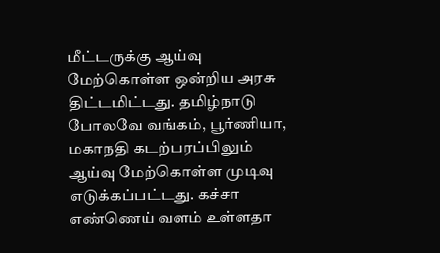மீட்டருக்கு ஆய்வு மேற்கொள்ள ஒன்றிய அரசு திட்டமிட்டது. தமிழ்நாடு போலவே வங்கம், பூர்ணியா, மகாநதி கடற்பரப்பிலும் ஆய்வு மேற்கொள்ள முடிவு எடுக்கப்பட்டது. கச்சா எண்ணெய் வளம் உள்ளதா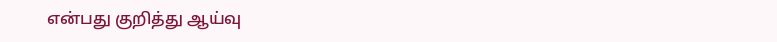என்பது குறித்து ஆய்வு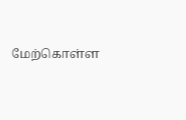மேற்கொள்ள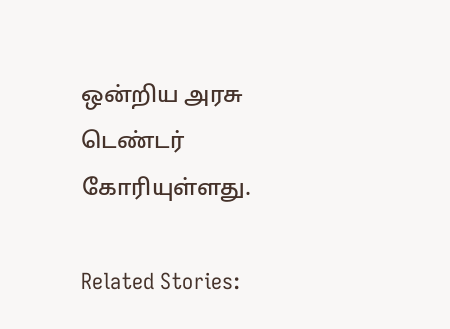ஒன்றிய அரசு டெண்டர் கோரியுள்ளது.

Related Stories: